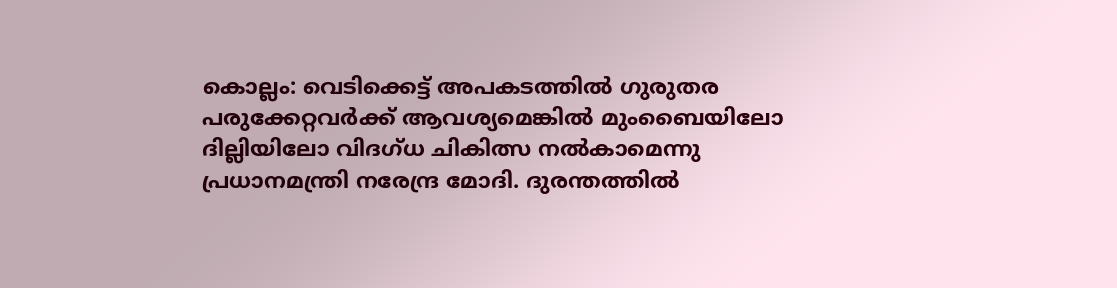കൊല്ലം: വെടിക്കെട്ട് അപകടത്തില്‍ ഗുരുതര പരുക്കേറ്റവര്‍ക്ക് ആവശ്യമെങ്കില്‍ മുംബൈയിലോ ദില്ലിയിലോ വിദഗ്ധ ചികിത്സ നല്‍കാമെന്നു പ്രധാനമന്ത്രി നരേന്ദ്ര മോദി. ദുരന്തത്തില്‍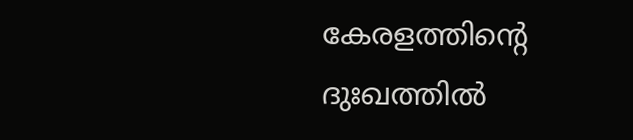കേരളത്തിന്റെ ദുഃഖത്തില്‍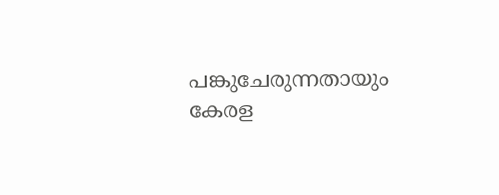പങ്കുചേരുന്നതായും കേരള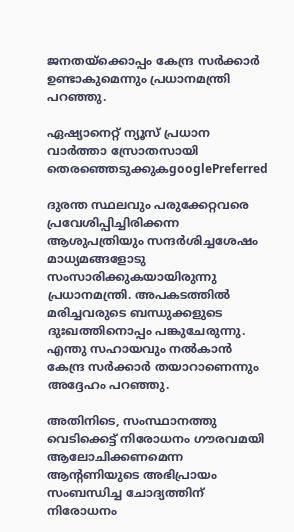ജനതയ്ക്കൊപ്പം കേന്ദ്ര സര്‍ക്കാര്‍ ഉണ്ടാകുമെന്നും പ്രധാനമന്ത്രി പറ‍ഞ്ഞു.

ഏഷ്യാനെറ്റ് ന്യൂസ് പ്രധാന വാർത്താ സ്രോതസായി തെരഞ്ഞെടുക്കുകgooglePreferred

ദുരന്ത സ്ഥലവും പരുക്കേറ്റവരെ പ്രവേശിപ്പിച്ചിരിക്കന്ന ആശുപത്രിയും സന്ദര്‍ശിച്ചശേഷം മാധ്യമങ്ങളോടു സംസാരിക്കുകയായിരുന്നു പ്രധാനമന്ത്രി. അപകടത്തില്‍ മരിച്ചവരുടെ ബന്ധുക്കളുടെ ദുഃഖത്തിനൊപ്പം പങ്കുചേരുന്നു. എന്തു സഹായവും നല്‍കാന്‍ കേന്ദ്ര സര്‍ക്കാര്‍ തയാറാണെന്നും അദ്ദേഹം പറഞ്ഞു.

അതിനിടെ, സംസ്ഥാനത്തു വെടിക്കെട്ട് നിരോധനം ഗൗരവമയി ആലോചിക്കണമെന്ന ആന്റണിയുടെ അഭിപ്രായം സംബന്ധിച്ച ചോദ്യത്തിന് നിരോധനം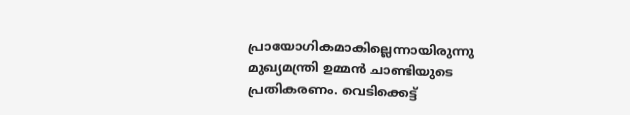പ്രായോഗികമാകില്ലെന്നായിരുന്നു മുഖ്യമന്ത്രി ഉമ്മന്‍ ചാണ്ടിയുടെ പ്രതികരണം. വെടിക്കെട്ട്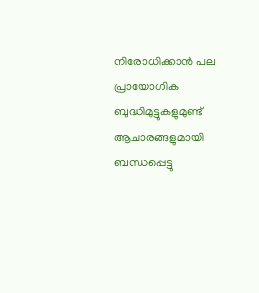നിരോധിക്കാന്‍ പല പ്രായോഗിക ബുദ്ധിമുട്ടുകളുമുണ്ട് ആചാരങ്ങളുമായി ബന്ധപ്പെട്ടു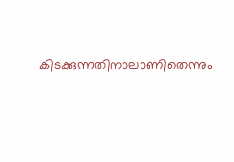കിടക്കുന്നതിനാലാണിതെന്നും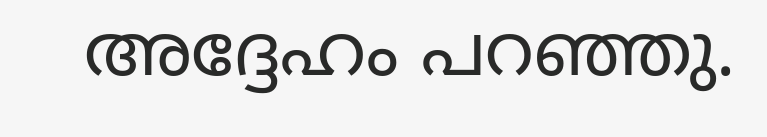അദ്ദേഹം പറഞ്ഞു.